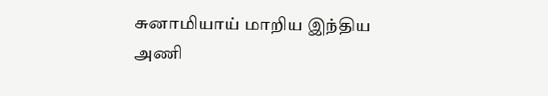சுனாமியாய் மாறிய இந்திய அணி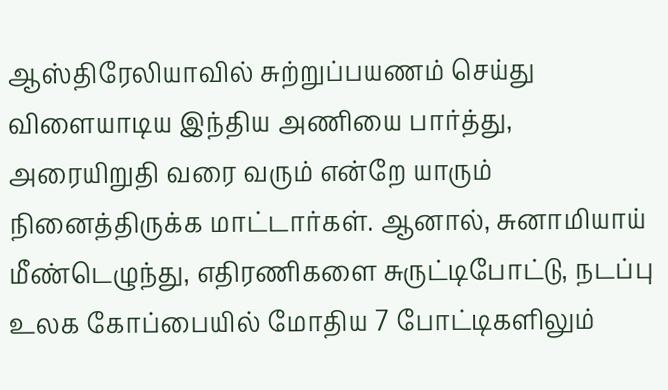ஆஸ்திரேலியாவில் சுற்றுப்பயணம் செய்து விளையாடிய இந்திய அணியை பார்த்து, அரையிறுதி வரை வரும் என்றே யாரும் நினைத்திருக்க மாட்டார்கள். ஆனால், சுனாமியாய் மீண்டெழுந்து, எதிரணிகளை சுருட்டிபோட்டு, நடப்பு உலக கோப்பையில் மோதிய 7 போட்டிகளிலும்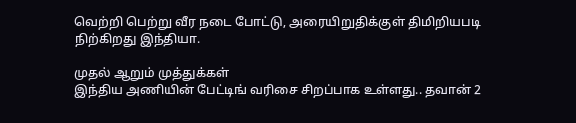வெற்றி பெற்று வீர நடை போட்டு, அரையிறுதிக்குள் திமிறியபடி நிற்கிறது இந்தியா.

முதல் ஆறும் முத்துக்கள்
இந்திய அணியின் பேட்டிங் வரிசை சிறப்பாக உள்ளது.. தவான் 2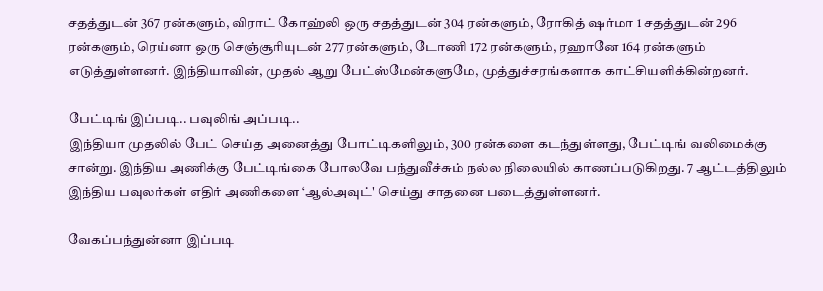சதத்துடன் 367 ரன்களும், விராட் கோஹ்லி ஒரு சதத்துடன் 304 ரன்களும், ரோகித் ஷர்மா 1 சதத்துடன் 296 ரன்களும், ரெய்னா ஒரு செஞ்சூரியுடன் 277 ரன்களும், டோணி 172 ரன்களும், ரஹானே 164 ரன்களும் எடுத்துள்ளனர். இந்தியாவின், முதல் ஆறு பேட்ஸ்மேன்களுமே, முத்துச்சரங்களாக காட்சியளிக்கின்றனர்.

பேட்டிங் இப்படி.. பவுலிங் அப்படி..
இந்தியா முதலில் பேட் செய்த அனைத்து போட்டிகளிலும், 300 ரன்களை கடந்துள்ளது, பேட்டிங் வலிமைக்கு சான்று. இந்திய அணிக்கு பேட்டிங்கை போலவே பந்துவீச்சும் நல்ல நிலையில் காணப்படுகிறது. 7 ஆட்டத்திலும் இந்திய பவுலர்கள் எதிர் அணிகளை ‘ஆல்அவுட்' செய்து சாதனை படைத்துள்ளனர்.

வேகப்பந்துன்னா இப்படி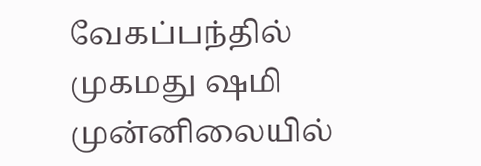வேகப்பந்தில் முகமது ஷமி முன்னிலையில்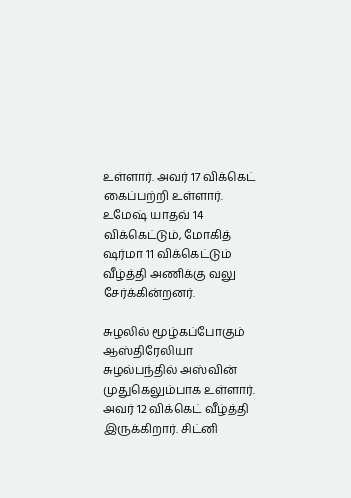உள்ளார். அவர் 17 விக்கெட் கைப்பற்றி உள்ளார். உமேஷ் யாதவ் 14 விக்கெட்டும், மோகித் ஷர்மா 11 விக்கெட்டும் வீழ்த்தி அணிக்கு வலு சேர்க்கின்றனர்.

சுழலில் மூழ்கப்போகும் ஆஸ்திரேலியா
சுழல்பந்தில் அஸ்வின் முதுகெலும்பாக உள்ளார். அவர் 12 விக்கெட் வீழ்த்தி இருக்கிறார். சிட்னி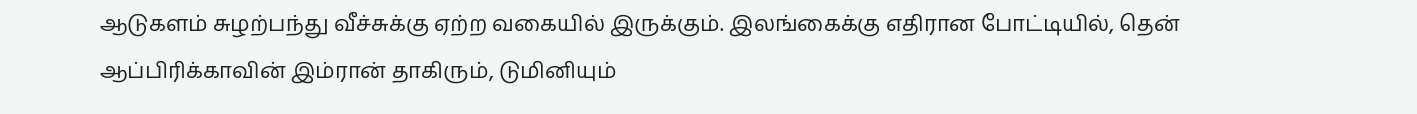ஆடுகளம் சுழற்பந்து வீச்சுக்கு ஏற்ற வகையில் இருக்கும். இலங்கைக்கு எதிரான போட்டியில், தென் ஆப்பிரிக்காவின் இம்ரான் தாகிரும், டுமினியும்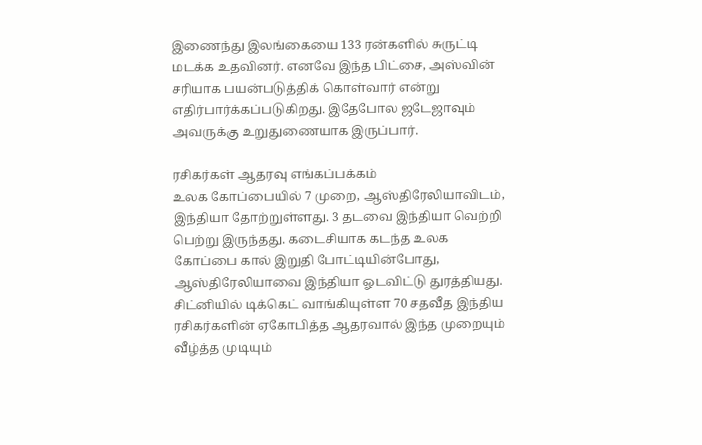இணைந்து இலங்கையை 133 ரன்களில் சுருட்டி மடக்க உதவினர். எனவே இந்த பிட்சை, அஸ்வின் சரியாக பயன்படுத்திக் கொள்வார் என்று எதிர்பார்க்கப்படுகிறது. இதேபோல ஜடேஜாவும் அவருக்கு உறுதுணையாக இருப்பார்.

ரசிகர்கள் ஆதரவு எங்கப்பக்கம்
உலக கோப்பையில் 7 முறை, ஆஸ்திரேலியாவிடம், இந்தியா தோற்றுள்ளது. 3 தடவை இந்தியா வெற்றி பெற்று இருந்தது. கடைசியாக கடந்த உலக கோப்பை கால் இறுதி போட்டியின்போது, ஆஸ்திரேலியாவை இந்தியா ஓடவிட்டு துரத்தியது. சிட்னியில் டிக்கெட் வாங்கியுள்ள 70 சதவீத இந்திய ரசிகர்களின் ஏகோபித்த ஆதரவால் இந்த முறையும் வீழ்த்த முடியும்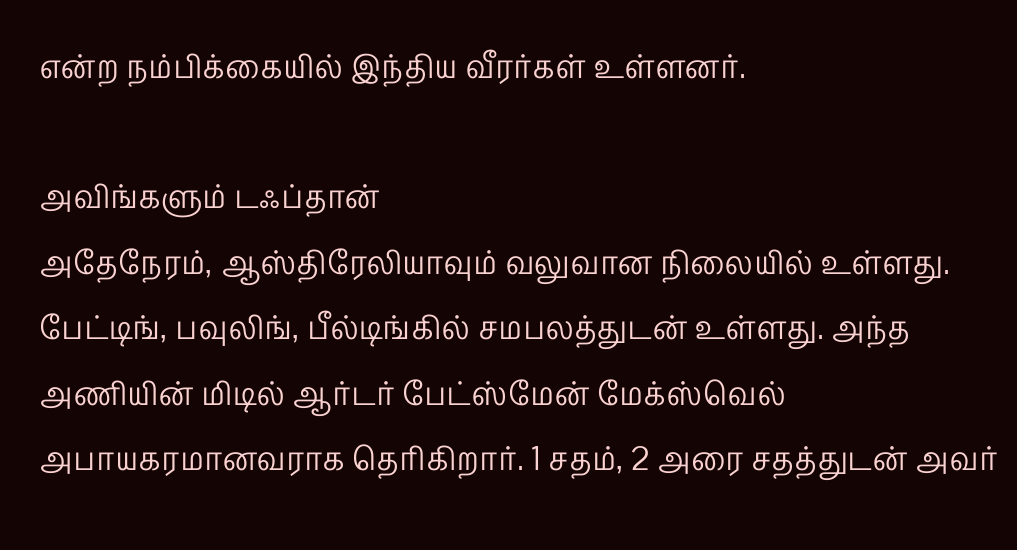என்ற நம்பிக்கையில் இந்திய வீரர்கள் உள்ளனர்.

அவிங்களும் டஃப்தான்
அதேநேரம், ஆஸ்திரேலியாவும் வலுவான நிலையில் உள்ளது. பேட்டிங், பவுலிங், பீல்டிங்கில் சமபலத்துடன் உள்ளது. அந்த அணியின் மிடில் ஆர்டர் பேட்ஸ்மேன் மேக்ஸ்வெல் அபாயகரமானவராக தெரிகிறார். 1 சதம், 2 அரை சதத்துடன் அவர்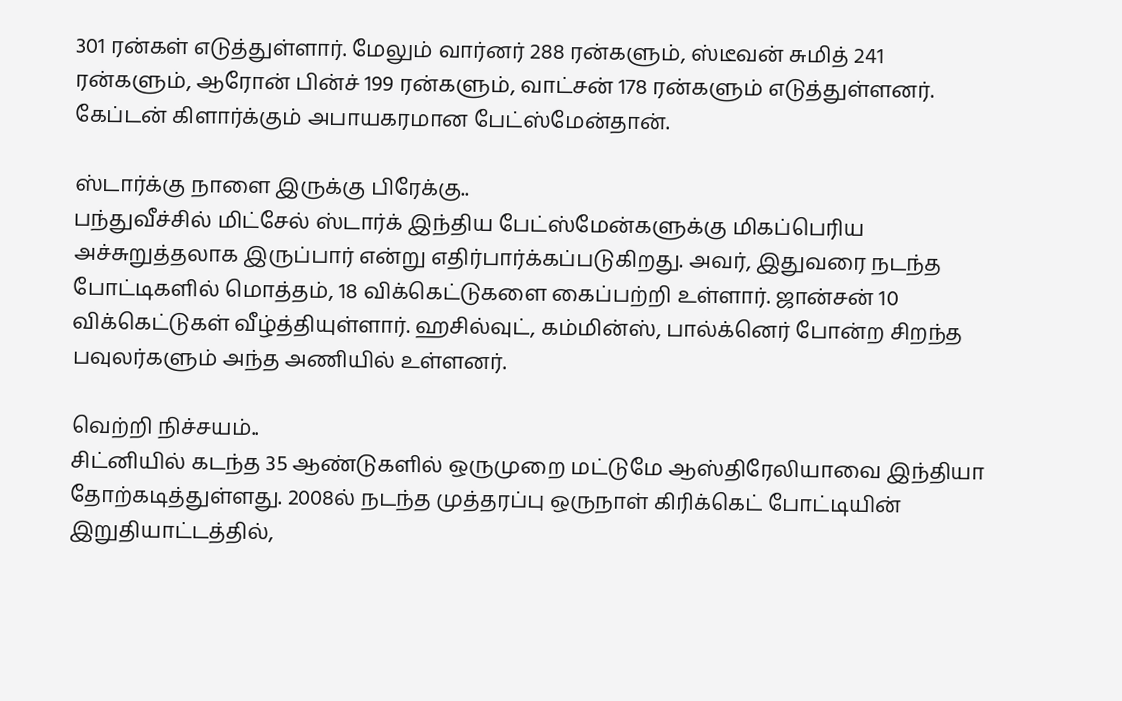301 ரன்கள் எடுத்துள்ளார். மேலும் வார்னர் 288 ரன்களும், ஸ்டீவன் சுமித் 241 ரன்களும், ஆரோன் பின்ச் 199 ரன்களும், வாட்சன் 178 ரன்களும் எடுத்துள்ளனர். கேப்டன் கிளார்க்கும் அபாயகரமான பேட்ஸ்மேன்தான்.

ஸ்டார்க்கு நாளை இருக்கு பிரேக்கு..
பந்துவீச்சில் மிட்சேல் ஸ்டார்க் இந்திய பேட்ஸ்மேன்களுக்கு மிகப்பெரிய அச்சுறுத்தலாக இருப்பார் என்று எதிர்பார்க்கப்படுகிறது. அவர், இதுவரை நடந்த போட்டிகளில் மொத்தம், 18 விக்கெட்டுகளை கைப்பற்றி உள்ளார். ஜான்சன் 10 விக்கெட்டுகள் வீழ்த்தியுள்ளார். ஹசில்வுட், கம்மின்ஸ், பால்க்னெர் போன்ற சிறந்த பவுலர்களும் அந்த அணியில் உள்ளனர்.

வெற்றி நிச்சயம்..
சிட்னியில் கடந்த 35 ஆண்டுகளில் ஒருமுறை மட்டுமே ஆஸ்திரேலியாவை இந்தியா தோற்கடித்துள்ளது. 2008ல் நடந்த முத்தரப்பு ஒருநாள் கிரிக்கெட் போட்டியின் இறுதியாட்டத்தில்,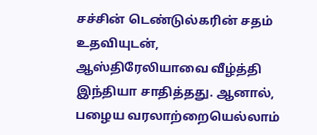சச்சின் டெண்டுல்கரின் சதம் உதவியுடன், ஆஸ்திரேலியாவை வீழ்த்தி இந்தியா சாதித்தது. ஆனால், பழைய வரலாற்றையெல்லாம்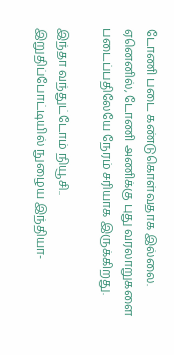டோணி படை கண்டுகொள்வதாக இல்லை. ஏனெனில், டோணி அணிக்கு புது வரலாறுகளை படைப்பதிலேயே நேரம் சரியாக இருக்கிறது.

இந்தா வந்துட்டோம் நியூசி..
இறுதிப்போட்டியில் நுழைய இந்தியா-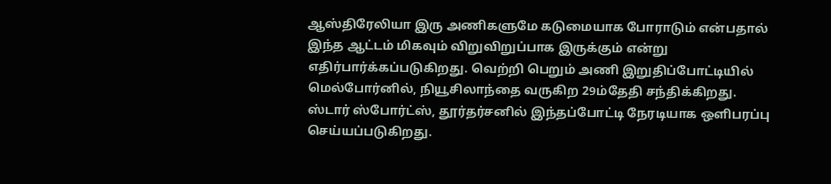ஆஸ்திரேலியா இரு அணிகளுமே கடுமையாக போராடும் என்பதால் இந்த ஆட்டம் மிகவும் விறுவிறுப்பாக இருக்கும் என்று எதிர்பார்க்கப்படுகிறது. வெற்றி பெறும் அணி இறுதிப்போட்டியில் மெல்போர்னில், நியூசிலாந்தை வருகிற 29ம்தேதி சந்திக்கிறது.
ஸ்டார் ஸ்போர்ட்ஸ், தூர்தர்சனில் இந்தப்போட்டி நேரடியாக ஒளிபரப்பு செய்யப்படுகிறது.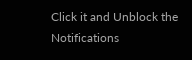Click it and Unblock the Notifications